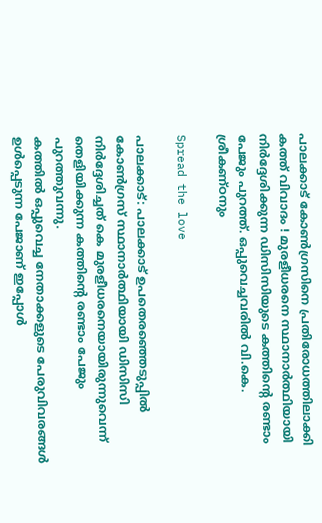പാലക്കാട് കോണ്‍ഗ്രസിനെ പ്രതിരോധത്തിലാക്കി കത്ത് വിവാദം ! മുരളീധരനെ സ്ഥാനാര്‍ത്ഥിയായി നിര്‍ദ്ദേശിക്കുന്ന ഡിസിസിയുടെ കത്തിന്റെ രണ്ടാം പേജും പുറത്ത്. ഒപ്പുവെച്ചവരിൽ വി.കെ. ശ്രീകണ്ഠനും

Spread the love

പാലക്കാട്: പാലക്കാട് ഉപതെരഞ്ഞെടുപ്പില്‍ കോണ്‍ഗ്രസ് സ്ഥാനാർത്ഥിയായി ഡിസിസി നിർദ്ദേശിച്ചത് കെ മുരളീധരനെയായിരുന്നുവെന്ന് തെളിയിക്കുന്ന കത്തിന്റെ രണ്ടാം പേജും പുറത്തുവന്നു.
കത്തില്‍ ഒപ്പുവെച്ച നേതാക്കളുടെ പേരുവിവരങ്ങള്‍ ഉള്‍പ്പെടുന്ന പേജാണ് ഇപ്പോൾ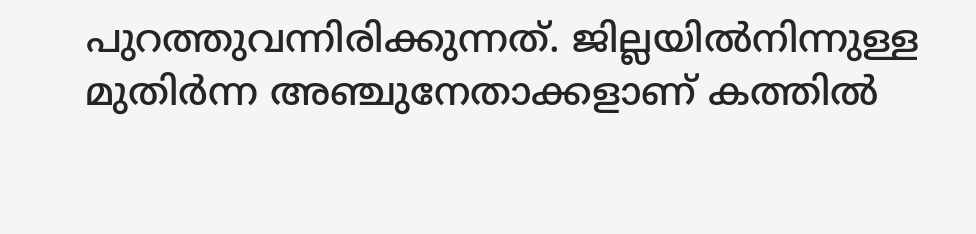പുറത്തുവന്നിരിക്കുന്നത്. ജില്ലയില്‍നിന്നുള്ള മുതിര്‍ന്ന അഞ്ചുനേതാക്കളാണ് കത്തില്‍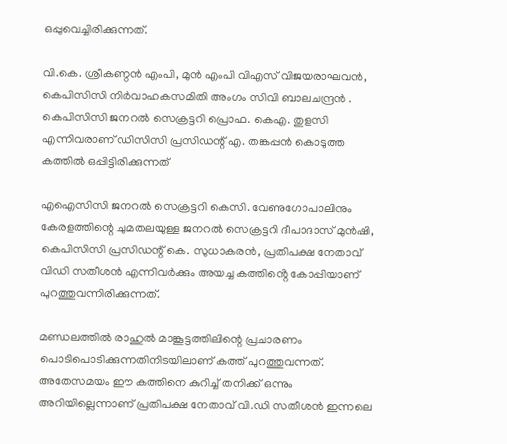ഒപ്പുവെച്ചിരിക്കുന്നത്.

വി.കെ. ശ്രീകണ്ഠന്‍ എംപി, മുന്‍ എംപി വിഎസ് വിജയരാഘവന്‍, കെപിസിസി നിര്‍വാഹകസമിതി അംഗം സിവി ബാലചന്ദ്രന്‍ . കെപിസിസി ജനറല്‍ സെക്രട്ടറി പ്രൊഫ. കെഎ. തുളസി എന്നിവരാണ് ഡിസിസി പ്രസിഡന്റ് എ. തങ്കപ്പന്‍ കൊടുത്ത കത്തില്‍ ഒപ്പിട്ടിരിക്കുന്നത്

എഐസിസി ജനറല്‍ സെക്രട്ടറി കെസി. വേണുഗോപാലിനും കേരളത്തിന്റെ ചുമതലയുള്ള ജനറല്‍ സെക്രട്ടറി ദീപാദാസ് മുന്‍ഷി, കെപിസിസി പ്രസിഡന്റ് കെ. സുധാകരന്‍, പ്രതിപക്ഷ നേതാവ് വിഡി സതീശന്‍ എന്നിവര്‍ക്കും അയച്ച കത്തിൻ്റെ കോപ്പിയാണ് പുറത്തുവന്നിരിക്കുന്നത്.

മണ്ഡലത്തില്‍ രാഹുല്‍ മാങ്കൂട്ടത്തിലിന്റെ പ്രചാരണം പൊടിപൊടിക്കുന്നതിനിടയിലാണ് കത്ത് പുറത്തുവന്നത്. അതേസമയം ഈ കത്തിനെ കുറിച്ച്‌ തനിക്ക് ഒന്നും അറിയില്ലെന്നാണ് പ്രതിപക്ഷ നേതാവ് വി.ഡി സതീശൻ ഇന്നലെ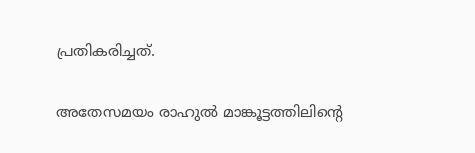പ്രതികരിച്ചത്.

അതേസമയം രാഹുല്‍ മാങ്കൂട്ടത്തിലിന്റെ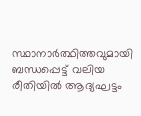സ്ഥാനാർത്ഥിത്തവുമായി ബന്ധപ്പെട്ട് വലിയ രീതിയില്‍ ആദ്യഘട്ടം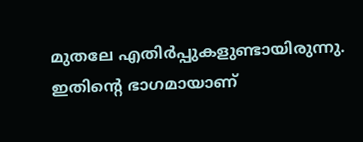മുതലേ എതിർപ്പുകളുണ്ടായിരുന്നു. ഇതിന്റെ ഭാഗമായാണ്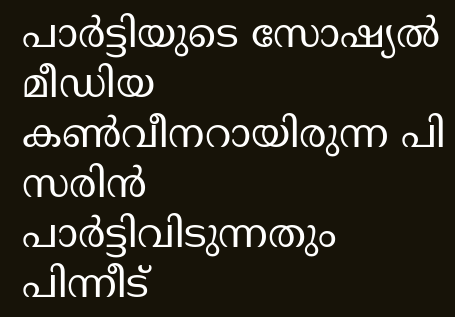പാർട്ടിയുടെ സോഷ്യല്‍ മീഡിയ കണ്‍വീനറായിരുന്ന പി സരിൻ പാർട്ടിവിടുന്നതും പിന്നീട്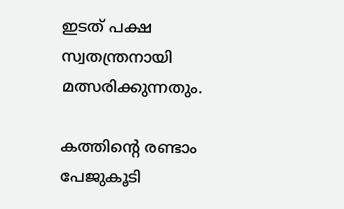ഇടത് പക്ഷ സ്വതന്ത്രനായി മത്സരിക്കുന്നതും.

കത്തിൻ്റെ രണ്ടാം പേജുകൂടി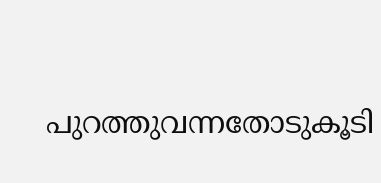പുറത്തുവന്നതോടുകൂടി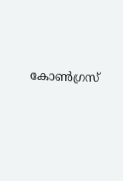കോൺഗ്രസ്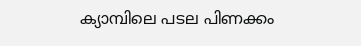ക്യാമ്പിലെ പടല പിണക്കം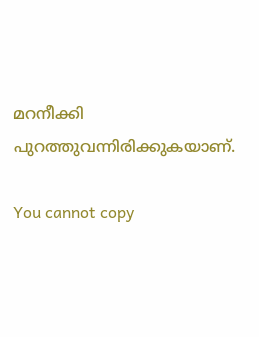മറനീക്കി പുറത്തുവന്നിരിക്കുകയാണ്.

You cannot copy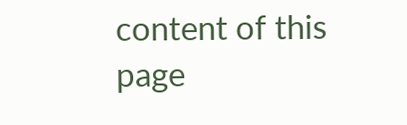content of this page